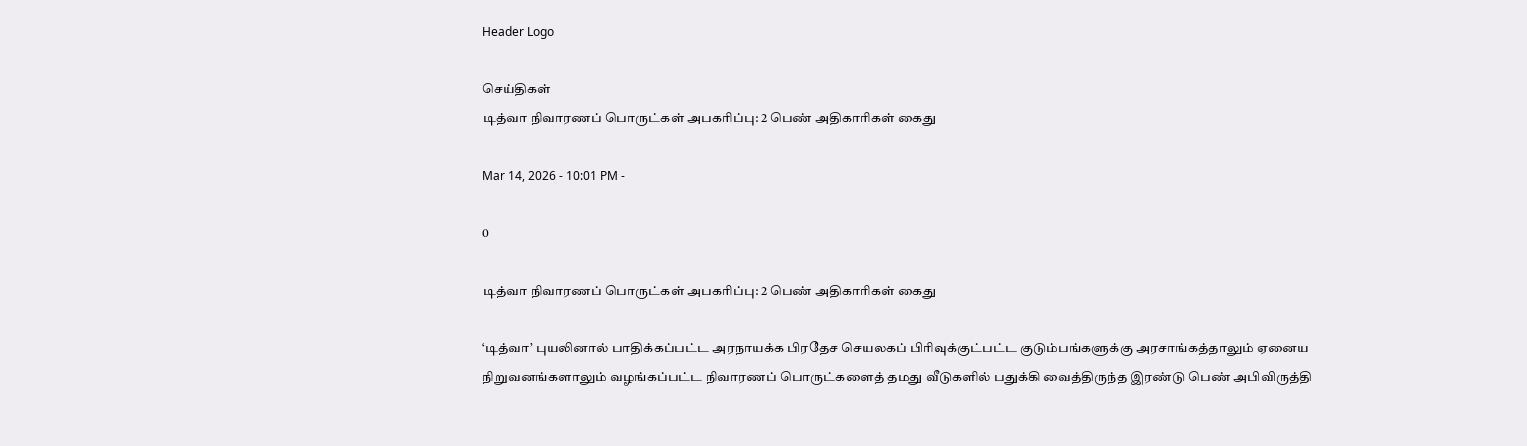Header Logo

செய்திகள்
டித்வா நிவாரணப் பொருட்கள் அபகரிப்பு: 2 பெண் அதிகாரிகள் கைது

Mar 14, 2026 - 10:01 PM -

0

டித்வா நிவாரணப் பொருட்கள் அபகரிப்பு: 2 பெண் அதிகாரிகள் கைது

‘டித்வா’ புயலினால் பாதிக்கப்பட்ட அரநாயக்க பிரதேச செயலகப் பிரிவுக்குட்பட்ட குடும்பங்களுக்கு அரசாங்கத்தாலும் ஏனைய நிறுவனங்களாலும் வழங்கப்பட்ட நிவாரணப் பொருட்களைத் தமது வீடுகளில் பதுக்கி வைத்திருந்த இரண்டு பெண் அபிவிருத்தி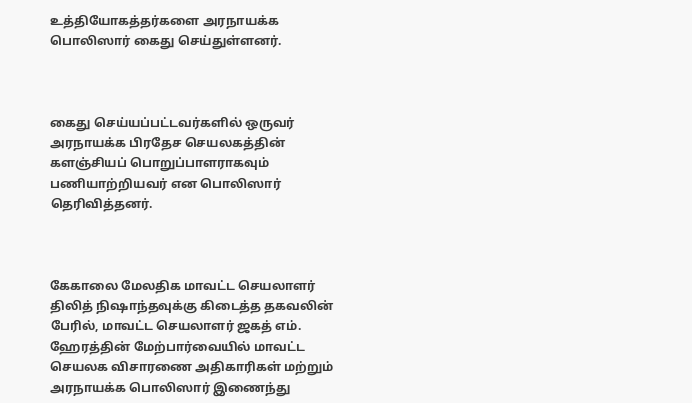உத்தியோகத்தர்களை அரநாயக்க பொலிஸார் கைது செய்துள்ளனர்.



கைது செய்யப்பட்டவர்களில் ஒருவர் அரநாயக்க பிரதேச செயலகத்தின் களஞ்சியப் பொறுப்பாளராகவும் பணியாற்றியவர் என பொலிஸார் தெரிவித்தனர்.



கேகாலை மேலதிக மாவட்ட செயலாளர் திலித் நிஷாந்தவுக்கு கிடைத்த தகவலின் பேரில், மாவட்ட செயலாளர் ஜகத் எம். ஹேரத்தின் மேற்பார்வையில் மாவட்ட செயலக விசாரணை அதிகாரிகள் மற்றும் அரநாயக்க பொலிஸார் இணைந்து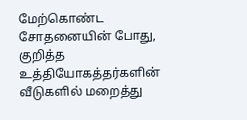மேற்கொண்ட சோதனையின் போது, குறித்த உத்தியோகத்தர்களின் வீடுகளில் மறைத்து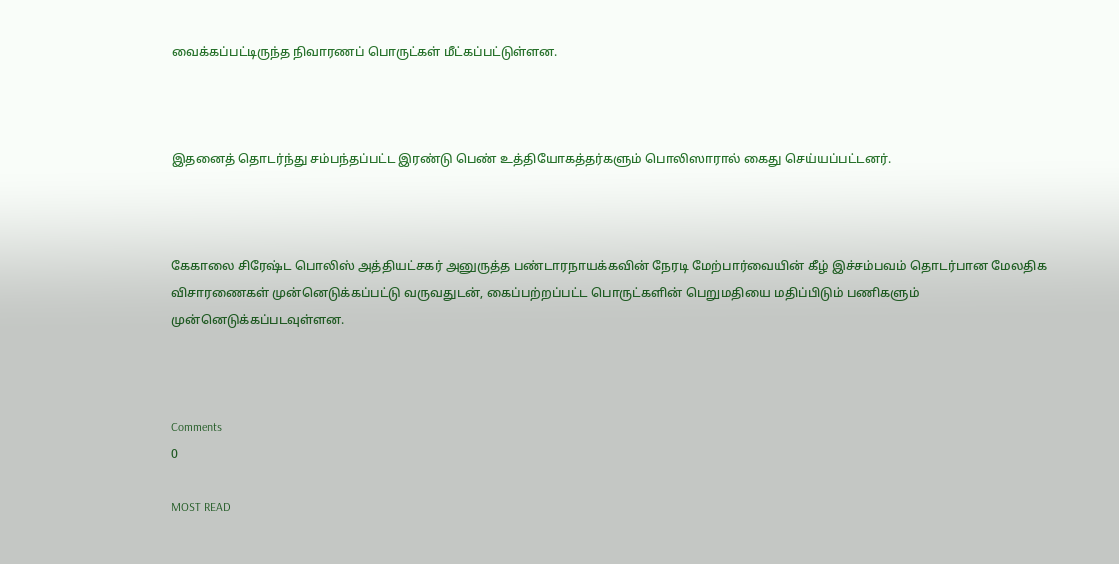வைக்கப்பட்டிருந்த நிவாரணப் பொருட்கள் மீட்கப்பட்டுள்ளன.



இதனைத் தொடர்ந்து சம்பந்தப்பட்ட இரண்டு பெண் உத்தியோகத்தர்களும் பொலிஸாரால் கைது செய்யப்பட்டனர்.



கேகாலை சிரேஷ்ட பொலிஸ் அத்தியட்சகர் அனுருத்த பண்டாரநாயக்கவின் நேரடி மேற்பார்வையின் கீழ் இச்சம்பவம் தொடர்பான மேலதிக விசாரணைகள் முன்னெடுக்கப்பட்டு வருவதுடன், கைப்பற்றப்பட்ட பொருட்களின் பெறுமதியை மதிப்பிடும் பணிகளும் முன்னெடுக்கப்படவுள்ளன.



Comments
0

MOST READ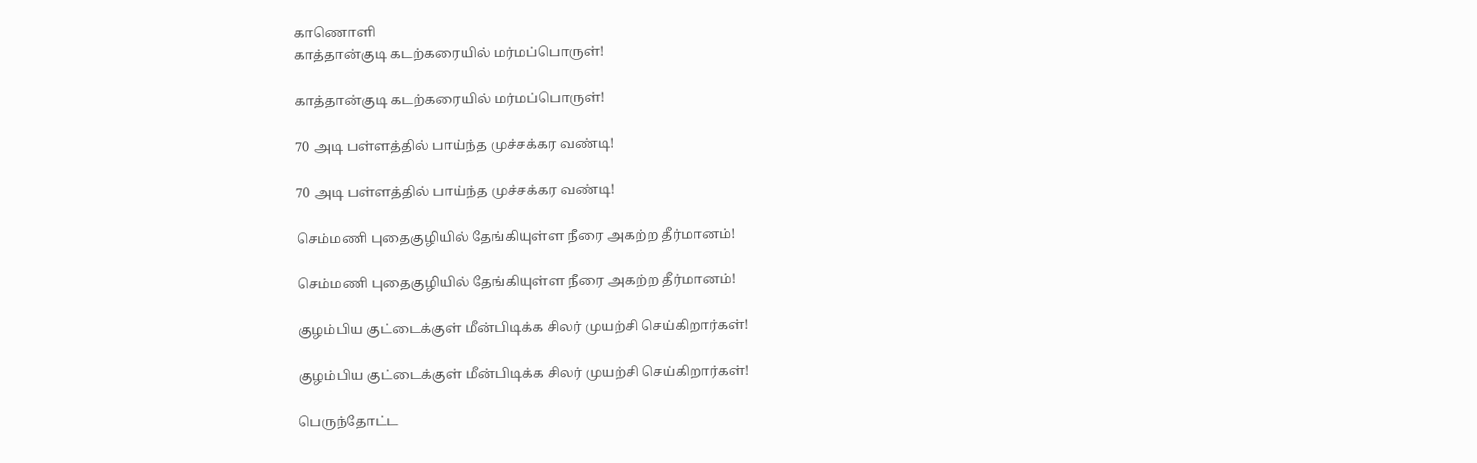காணொளி
காத்தான்குடி கடற்கரையில் மர்மப்பொருள்!

காத்தான்குடி கடற்கரையில் மர்மப்பொருள்!

70 அடி பள்ளத்தில் பாய்ந்த முச்சக்கர வண்டி!

70 அடி பள்ளத்தில் பாய்ந்த முச்சக்கர வண்டி!

செம்மணி புதைகுழியில் தேங்கியுள்ள நீரை அகற்ற தீர்மானம்!

செம்மணி புதைகுழியில் தேங்கியுள்ள நீரை அகற்ற தீர்மானம்!

குழம்பிய குட்டைக்குள் மீன்பிடிக்க சிலர் முயற்சி செய்கிறார்கள்!

குழம்பிய குட்டைக்குள் மீன்பிடிக்க சிலர் முயற்சி செய்கிறார்கள்!

பெருந்தோட்ட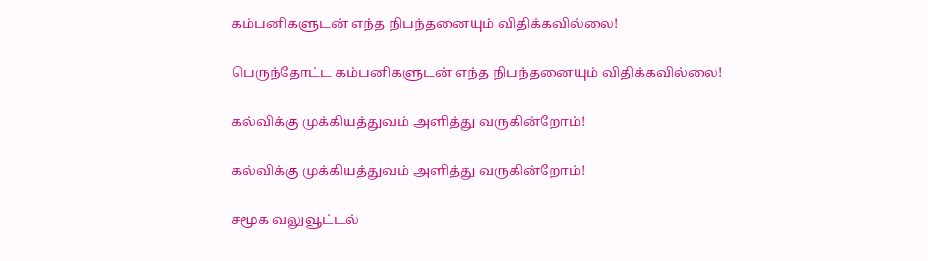கம்பனிகளுடன் எந்த நிபந்தனையும் விதிக்கவில்லை!

பெருந்தோட்ட கம்பனிகளுடன் எந்த நிபந்தனையும் விதிக்கவில்லை!

கல்விக்கு முக்கியத்துவம் அளித்து வருகின்றோம்!

கல்விக்கு முக்கியத்துவம் அளித்து வருகின்றோம்!

சமூக வலுவூட்டல்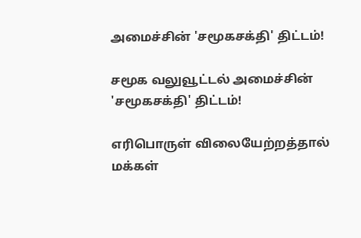அமைச்சின் 'சமூகசக்தி' திட்டம்!

சமூக வலுவூட்டல் அமைச்சின் 'சமூகசக்தி' திட்டம்!

எரிபொருள் விலையேற்றத்தால் மக்கள்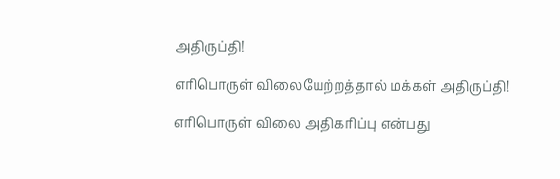அதிருப்தி!

எரிபொருள் விலையேற்றத்தால் மக்கள் அதிருப்தி!

எரிபொருள் விலை அதிகரிப்பு என்பது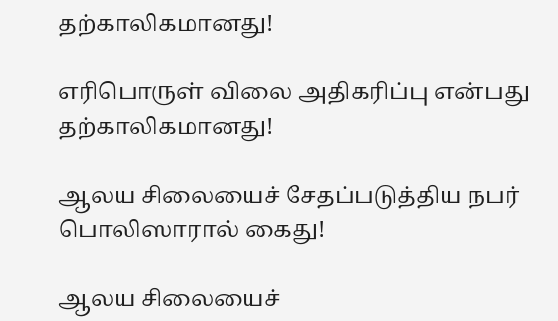தற்காலிகமானது!

எரிபொருள் விலை அதிகரிப்பு என்பது தற்காலிகமானது!

ஆலய சிலையைச் சேதப்படுத்திய நபர் பொலிஸாரால் கைது!

ஆலய சிலையைச்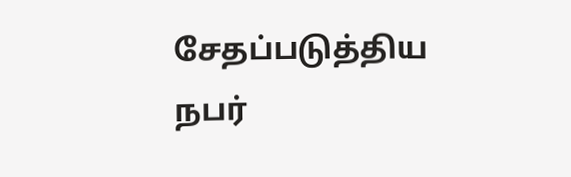சேதப்படுத்திய நபர்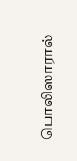பொலிஸாரால்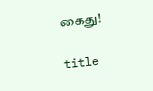கைது!

title